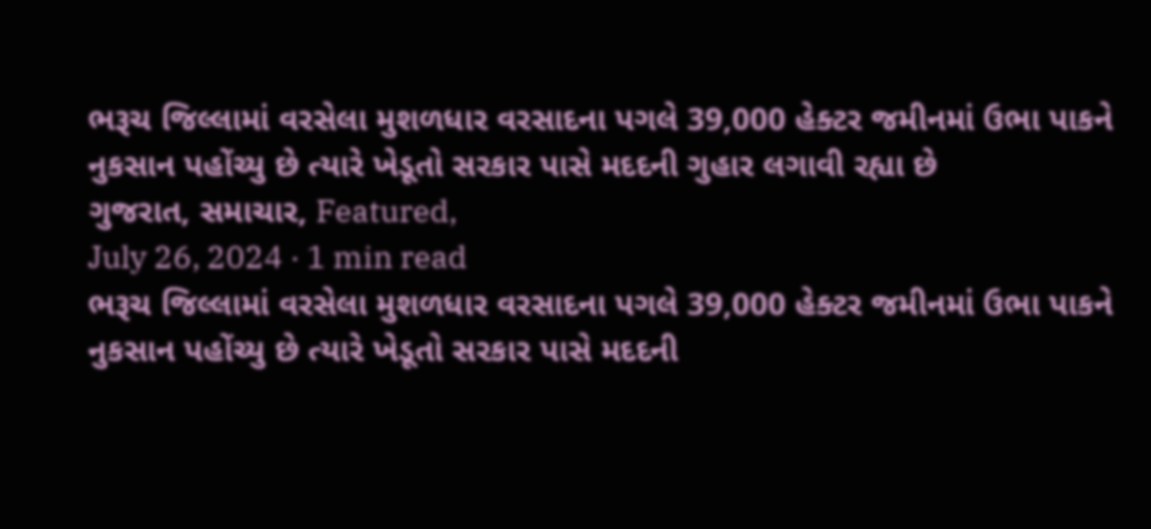ભરૂચ જિલ્લામાં વરસેલા મુશળધાર વરસાદના પગલે 39,000 હેક્ટર જમીનમાં ઉભા પાકને નુકસાન પહોંચ્યુ છે ત્યારે ખેડૂતો સરકાર પાસે મદદની ગુહાર લગાવી રહ્યા છે
ગુજરાત, સમાચાર, Featured,
July 26, 2024 · 1 min read
ભરૂચ જિલ્લામાં વરસેલા મુશળધાર વરસાદના પગલે 39,000 હેક્ટર જમીનમાં ઉભા પાકને નુકસાન પહોંચ્યુ છે ત્યારે ખેડૂતો સરકાર પાસે મદદની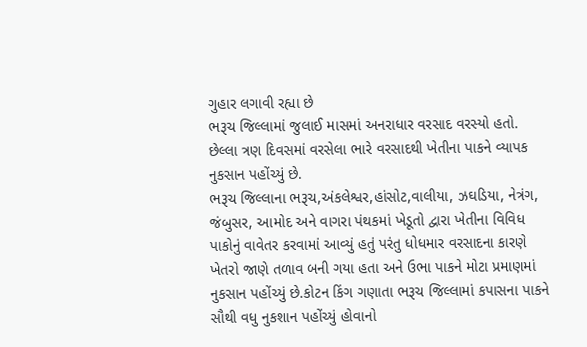ગુહાર લગાવી રહ્યા છે
ભરૂચ જિલ્લામાં જુલાઈ માસમાં અનરાધાર વરસાદ વરસ્યો હતો. છેલ્લા ત્રણ દિવસમાં વરસેલા ભારે વરસાદથી ખેતીના પાકને વ્યાપક નુકસાન પહોંચ્યું છે.
ભરૂચ જિલ્લાના ભરૂચ,અંકલેશ્વર,હાંસોટ,વાલીયા, ઝઘડિયા, નેત્રંગ, જંબુસર, આમોદ અને વાગરા પંથકમાં ખેડૂતો દ્વારા ખેતીના વિવિધ પાકોનું વાવેતર કરવામાં આવ્યું હતું પરંતુ ધોધમાર વરસાદના કારણે ખેતરો જાણે તળાવ બની ગયા હતા અને ઉભા પાકને મોટા પ્રમાણમાં નુકસાન પહોંચ્યું છે.કોટન કિંગ ગણાતા ભરૂચ જિલ્લામાં કપાસના પાકને સૌથી વધુ નુકશાન પહોંચ્યું હોવાનો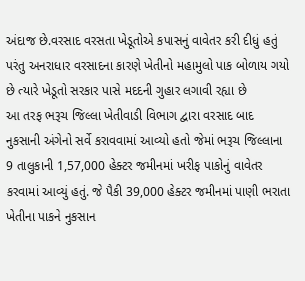અંદાજ છે.વરસાદ વરસતા ખેડૂતોએ કપાસનું વાવેતર કરી દીધું હતું પરંતુ અનરાધાર વરસાદના કારણે ખેતીનો મહામુલો પાક બોળાય ગયો છે ત્યારે ખેડૂતો સરકાર પાસે મદદની ગુહાર લગાવી રહ્યા છે
આ તરફ ભરૂચ જિલ્લા ખેતીવાડી વિભાગ દ્વારા વરસાદ બાદ નુકસાની અંગેનો સર્વે કરાવવામાં આવ્યો હતો જેમાં ભરૂચ જિલ્લાના 9 તાલુકાની 1,57,000 હેક્ટર જમીનમાં ખરીફ પાકોનું વાવેતર કરવામાં આવ્યું હતું. જે પૈકી 39,000 હેક્ટર જમીનમાં પાણી ભરાતા ખેતીના પાકને નુકસાન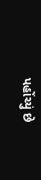પહોંચ્યું છે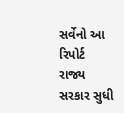સર્વેનો આ રિપોર્ટ રાજ્ય સરકાર સુધી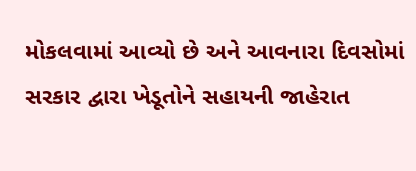મોકલવામાં આવ્યો છે અને આવનારા દિવસોમાં સરકાર દ્વારા ખેડૂતોને સહાયની જાહેરાત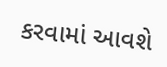કરવામાં આવશે